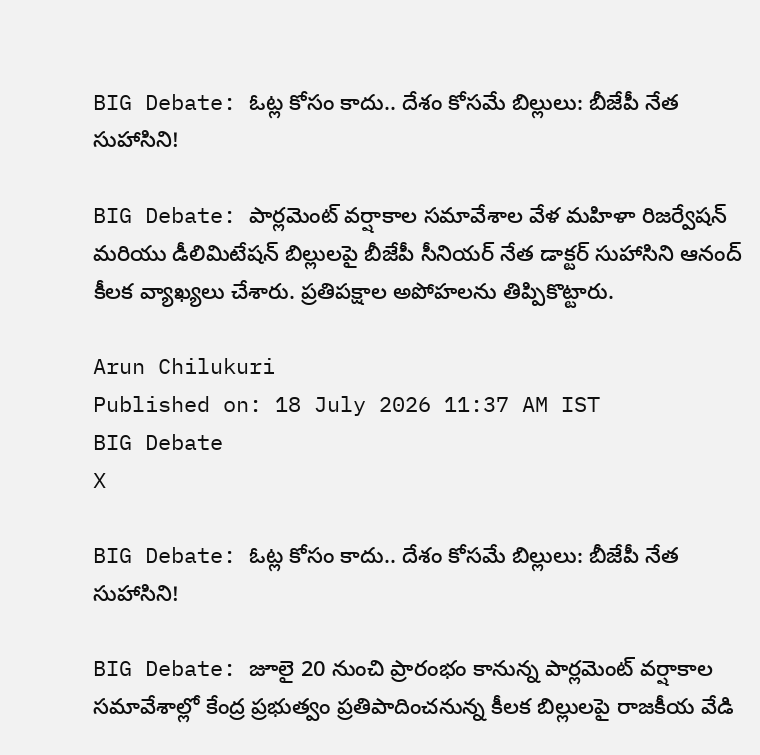BIG Debate: ఓట్ల కోసం కాదు.. దేశం కోసమే బిల్లులు: బీజేపీ నేత సుహాసిని!

BIG Debate: పార్లమెంట్ వర్షాకాల సమావేశాల వేళ మహిళా రిజర్వేషన్ మరియు డీలిమిటేషన్ బిల్లులపై బీజేపీ సీనియర్ నేత డాక్టర్ సుహాసిని ఆనంద్ కీలక వ్యాఖ్యలు చేశారు. ప్రతిపక్షాల అపోహలను తిప్పికొట్టారు.

Arun Chilukuri
Published on: 18 July 2026 11:37 AM IST
BIG Debate
X

BIG Debate: ఓట్ల కోసం కాదు.. దేశం కోసమే బిల్లులు: బీజేపీ నేత సుహాసిని!

BIG Debate: జూలై 20 నుంచి ప్రారంభం కానున్న పార్లమెంట్ వర్షాకాల సమావేశాల్లో కేంద్ర ప్రభుత్వం ప్రతిపాదించనున్న కీలక బిల్లులపై రాజకీయ వేడి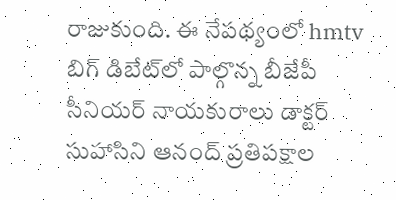రాజుకుంది. ఈ నేపథ్యంలో hmtv బిగ్ డిబేట్‌లో పాల్గొన్న బీజేపీ సీనియర్ నాయకురాలు డాక్టర్ సుహాసిని ఆనంద్ ప్రతిపక్షాల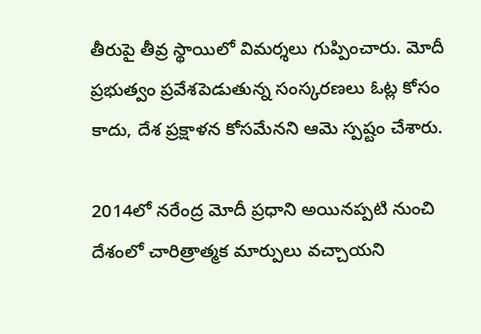తీరుపై తీవ్ర స్థాయిలో విమర్శలు గుప్పించారు. మోదీ ప్రభుత్వం ప్రవేశపెడుతున్న సంస్కరణలు ఓట్ల కోసం కాదు, దేశ ప్రక్షాళన కోసమేనని ఆమె స్పష్టం చేశారు.

2014లో నరేంద్ర మోదీ ప్రధాని అయినప్పటి నుంచి దేశంలో చారిత్రాత్మక మార్పులు వచ్చాయని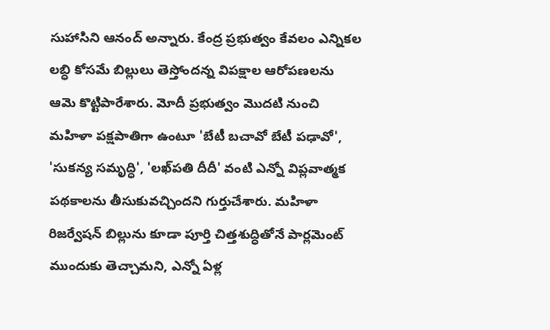సుహాసిని ఆనంద్ అన్నారు. కేంద్ర ప్రభుత్వం కేవలం ఎన్నికల లబ్ధి కోసమే బిల్లులు తెస్తోందన్న విపక్షాల ఆరోపణలను ఆమె కొట్టిపారేశారు. మోదీ ప్రభుత్వం మొదటి నుంచి మహిళా పక్షపాతిగా ఉంటూ 'బేటీ బచావో బేటీ పఢావో', 'సుకన్య సమృద్ధి', 'లఖ్‌పతి దీదీ' వంటి ఎన్నో విప్లవాత్మక పథకాలను తీసుకువచ్చిందని గుర్తుచేశారు. మహిళా రిజర్వేషన్ బిల్లును కూడా పూర్తి చిత్తశుద్ధితోనే పార్లమెంట్‌ ముందుకు తెచ్చామని, ఎన్నో ఏళ్ల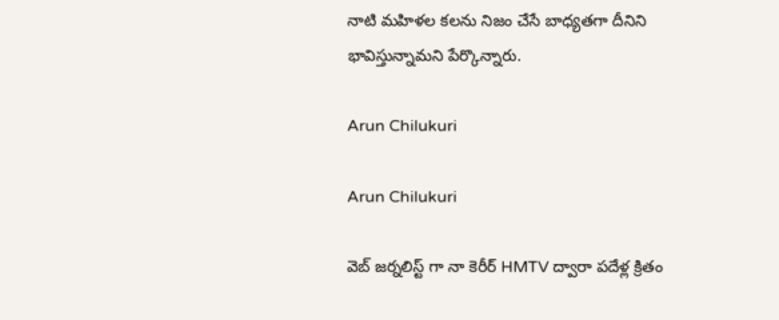నాటి మహిళల కలను నిజం చేసే బాధ్యతగా దీనిని భావిస్తున్నామని పేర్కొన్నారు.

Arun Chilukuri

Arun Chilukuri

వెబ్ జర్నలిస్ట్ గా నా కెరీర్ HMTV ద్వారా పదేళ్ల క్రితం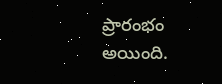ప్రారంభం అయింది.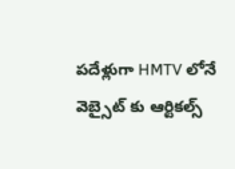పదేళ్లుగా HMTV లోనే వెబ్సైట్ కు ఆర్టికల్స్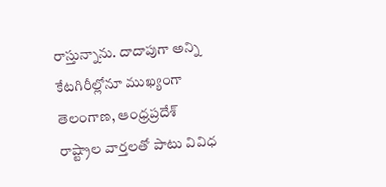రాస్తున్నాను. దాదాపుగా అన్ని కేటగిరీల్లోనూ ముఖ్యంగా తెలంగాణ, ఆంధ్రప్రదేశ్ రాష్ట్రాల వార్తలతో పాటు వివిధ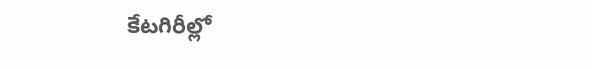కేటగిరీల్లో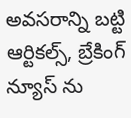అవసరాన్ని బట్టి ఆర్టికల్స్, బ్రేకింగ్ న్యూస్ ను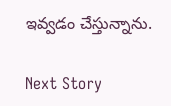ఇవ్వడం చేస్తున్నాను.

Next Story